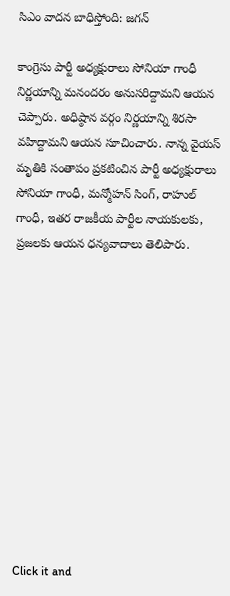సిఎం వాదన బాధిస్తోంది: జగన్

కాంగ్రెసు పార్టీ అధ్యక్షురాలు సోనియా గాంధీ నిర్ణయాన్ని మనందరం అనుసరిద్దామని ఆయన చెప్పారు. అధిష్ఠాన వర్గం నిర్ణయాన్ని శిరసా వహిద్దామని ఆయన సూచించారు. నాన్న వైయస్ మృతికి సంతాపం ప్రకటించిన పార్టీ అధ్యక్షురాలు సోనియా గాంధీ, మన్మోహన్ సింగ్, రాహుల్ గాంధీ, ఇతర రాజకీయ పార్టీల నాయకులకు, ప్రజలకు ఆయన ధన్యవాదాలు తెలిపారు.












Click it and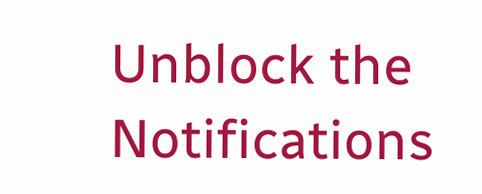Unblock the Notifications